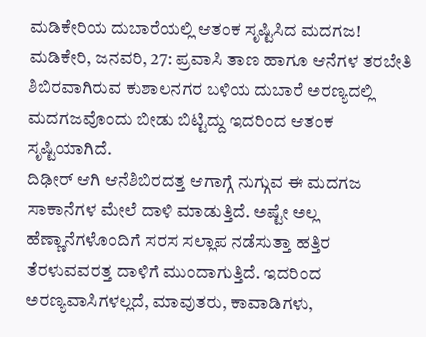ಮಡಿಕೇರಿಯ ದುಬಾರೆಯಲ್ಲಿ ಆತಂಕ ಸೃಷ್ಟಿಸಿದ ಮದಗಜ!
ಮಡಿಕೇರಿ, ಜನವರಿ, 27: ಪ್ರವಾಸಿ ತಾಣ ಹಾಗೂ ಆನೆಗಳ ತರಬೇತಿ ಶಿಬಿರವಾಗಿರುವ ಕುಶಾಲನಗರ ಬಳಿಯ ದುಬಾರೆ ಅರಣ್ಯದಲ್ಲಿ ಮದಗಜವೊಂದು ಬೀಡು ಬಿಟ್ಟಿದ್ದು ಇದರಿಂದ ಆತಂಕ ಸೃಷ್ಟಿಯಾಗಿದೆ.
ದಿಢೀರ್ ಆಗಿ ಆನೆಶಿಬಿರದತ್ತ ಆಗಾಗ್ಗೆ ನುಗ್ಗುವ ಈ ಮದಗಜ ಸಾಕಾನೆಗಳ ಮೇಲೆ ದಾಳಿ ಮಾಡುತ್ತಿದೆ. ಅಷ್ಟೇ ಅಲ್ಲ ಹೆಣ್ಣಾನೆಗಳೊಂದಿಗೆ ಸರಸ ಸಲ್ಲಾಪ ನಡೆಸುತ್ತಾ ಹತ್ತಿರ ತೆರಳುವವರತ್ತ ದಾಳಿಗೆ ಮುಂದಾಗುತ್ತಿದೆ. ಇದರಿಂದ ಅರಣ್ಯವಾಸಿಗಳಲ್ಲದೆ, ಮಾವುತರು, ಕಾವಾಡಿಗಳು,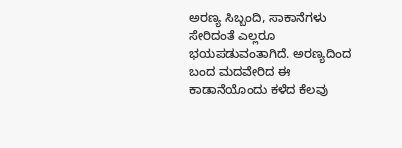ಅರಣ್ಯ ಸಿಬ್ಬಂದಿ, ಸಾಕಾನೆಗಳು ಸೇರಿದಂತೆ ಎಲ್ಲರೂ ಭಯಪಡುವಂತಾಗಿದೆ. ಅರಣ್ಯದಿಂದ ಬಂದ ಮದವೇರಿದ ಈ ಕಾಡಾನೆಯೊಂದು ಕಳೆದ ಕೆಲವು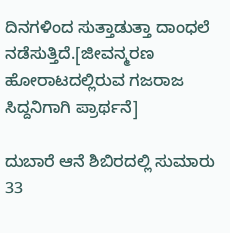ದಿನಗಳಿಂದ ಸುತ್ತಾಡುತ್ತಾ ದಾಂಧಲೆ ನಡೆಸುತ್ತಿದೆ.[ಜೀವನ್ಮರಣ ಹೋರಾಟದಲ್ಲಿರುವ ಗಜರಾಜ ಸಿದ್ದನಿಗಾಗಿ ಪ್ರಾರ್ಥನೆ]

ದುಬಾರೆ ಆನೆ ಶಿಬಿರದಲ್ಲಿ ಸುಮಾರು 33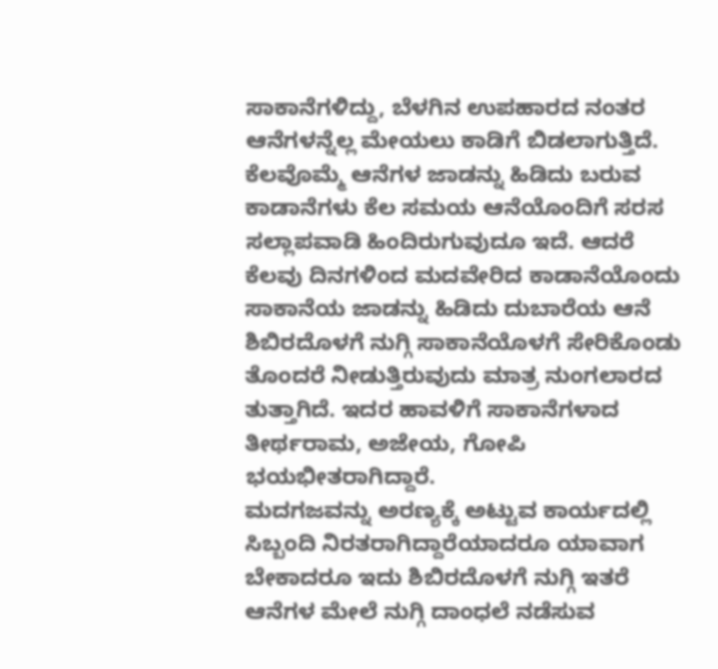ಸಾಕಾನೆಗಳಿದ್ದು, ಬೆಳಗಿನ ಉಪಹಾರದ ನಂತರ ಆನೆಗಳನ್ನೆಲ್ಲ ಮೇಯಲು ಕಾಡಿಗೆ ಬಿಡಲಾಗುತ್ತಿದೆ. ಕೆಲವೊಮ್ಮೆ ಆನೆಗಳ ಜಾಡನ್ನು ಹಿಡಿದು ಬರುವ ಕಾಡಾನೆಗಳು ಕೆಲ ಸಮಯ ಆನೆಯೊಂದಿಗೆ ಸರಸ ಸಲ್ಲಾಪವಾಡಿ ಹಿಂದಿರುಗುವುದೂ ಇದೆ. ಆದರೆ ಕೆಲವು ದಿನಗಳಿಂದ ಮದವೇರಿದ ಕಾಡಾನೆಯೊಂದು ಸಾಕಾನೆಯ ಜಾಡನ್ನು ಹಿಡಿದು ದುಬಾರೆಯ ಆನೆ ಶಿಬಿರದೊಳಗೆ ನುಗ್ಗಿ ಸಾಕಾನೆಯೊಳಗೆ ಸೇರಿಕೊಂಡು ತೊಂದರೆ ನೀಡುತ್ತಿರುವುದು ಮಾತ್ರ ನುಂಗಲಾರದ ತುತ್ತಾಗಿದೆ. ಇದರ ಹಾವಳಿಗೆ ಸಾಕಾನೆಗಳಾದ ತೀರ್ಥರಾಮ, ಅಜೇಯ, ಗೋಪಿ ಭಯಭೀತರಾಗಿದ್ದಾರೆ.
ಮದಗಜವನ್ನು ಅರಣ್ಯಕ್ಕೆ ಅಟ್ಟುವ ಕಾರ್ಯದಲ್ಲಿ ಸಿಬ್ಬಂದಿ ನಿರತರಾಗಿದ್ದಾರೆಯಾದರೂ ಯಾವಾಗ ಬೇಕಾದರೂ ಇದು ಶಿಬಿರದೊಳಗೆ ನುಗ್ಗಿ ಇತರೆ ಆನೆಗಳ ಮೇಲೆ ನುಗ್ಗಿ ದಾಂಧಲೆ ನಡೆಸುವ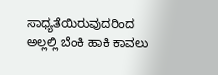ಸಾಧ್ಯತೆಯಿರುವುದರಿಂದ ಅಲ್ಲಲ್ಲಿ ಬೆಂಕಿ ಹಾಕಿ ಕಾವಲು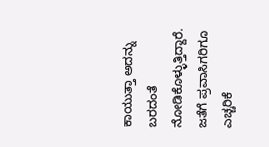ಕಾಯುತ್ತಾ ಅದನ್ನು ಬರದಂತೆ ನೋಡಿಕೊಳ್ಳುತ್ತಿದ್ದಾರೆ. ಜತೆಗೆ ಪ್ರವಾಸಿಗರಿಗೂ ಎಚ್ಚರಿಕೆ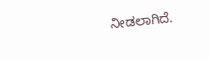ನೀಡಲಾಗಿದೆ.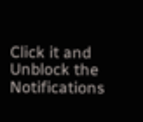Click it and Unblock the Notifications